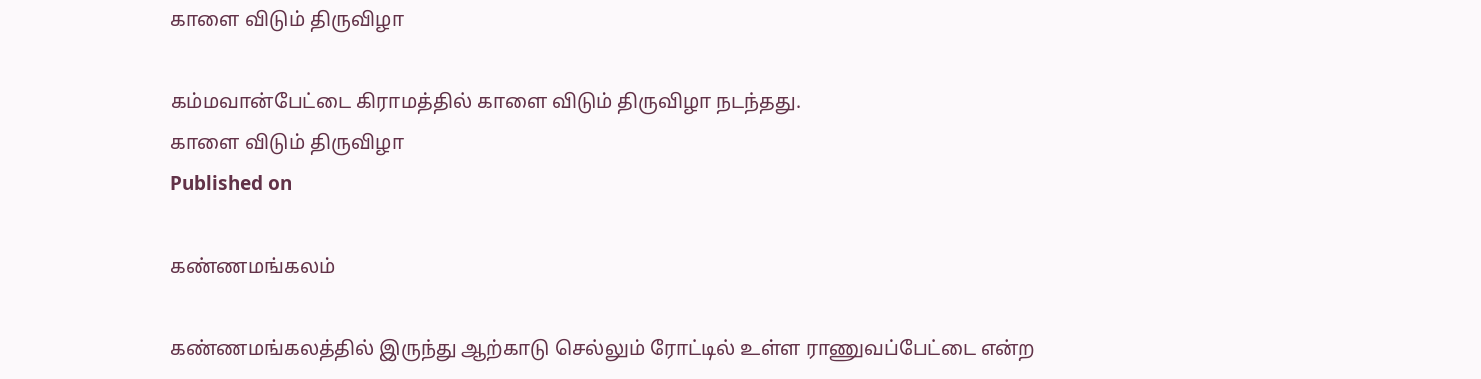காளை விடும் திருவிழா

கம்மவான்பேட்டை கிராமத்தில் காளை விடும் திருவிழா நடந்தது.
காளை விடும் திருவிழா
Published on

கண்ணமங்கலம்

கண்ணமங்கலத்தில் இருந்து ஆற்காடு செல்லும் ரோட்டில் உள்ள ராணுவப்பேட்டை என்ற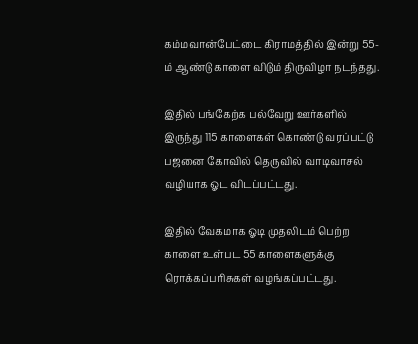கம்மவான்பேட்டை கிராமத்தில் இன்று 55-ம் ஆண்டு காளை விடும் திருவிழா நடந்தது.

இதில் பங்கேற்க பல்வேறு ஊர்களில் இருந்து 115 காளைகள் கொண்டு வரப்பட்டு பஜனை கோவில் தெருவில் வாடிவாசல் வழியாக ஓட விடப்பட்டது.

இதில் வேகமாக ஓடி முதலிடம் பெற்ற காளை உள்பட 55 காளைகளுக்கு ரொக்கப்பரிசுகள் வழங்கப்பட்டது.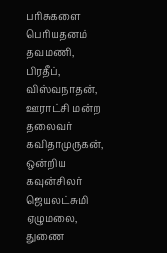பரிசுகளை பெரியதனம் தவமணி, பிரதீப், விஸ்வநாதன், ஊராட்சி மன்ற தலைவர் கவிதாமுருகன், ஒன்றிய கவுன்சிலர் ஜெயலட்சுமி ஏழுமலை, துணை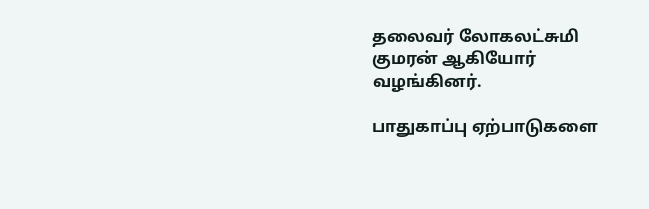தலைவர் லோகலட்சுமி குமரன் ஆகியோர் வழங்கினர்.

பாதுகாப்பு ஏற்பாடுகளை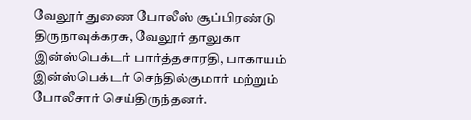வேலூர் துணை போலீஸ் சூப்பிரண்டு திருநாவுக்கரசு, வேலூர் தாலுகா இன்ஸ்பெக்டர் பார்த்தசாரதி, பாகாயம் இன்ஸ்பெக்டர் செந்தில்குமார் மற்றும் போலீசார் செய்திருந்தனர்.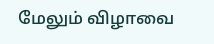மேலும் விழாவை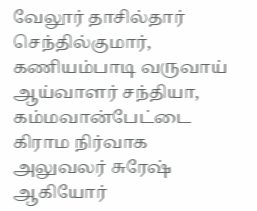வேலூர் தாசில்தார் செந்தில்குமார், கணியம்பாடி வருவாய் ஆய்வாளர் சந்தியா, கம்மவான்பேட்டை கிராம நிர்வாக அலுவலர் சுரேஷ் ஆகியோர்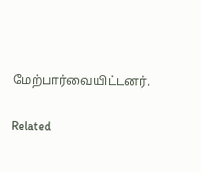மேற்பார்வையிட்டனர்.

Related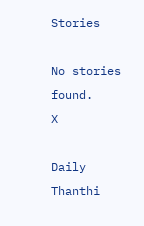Stories

No stories found.
X

Daily Thanthi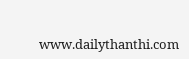www.dailythanthi.com